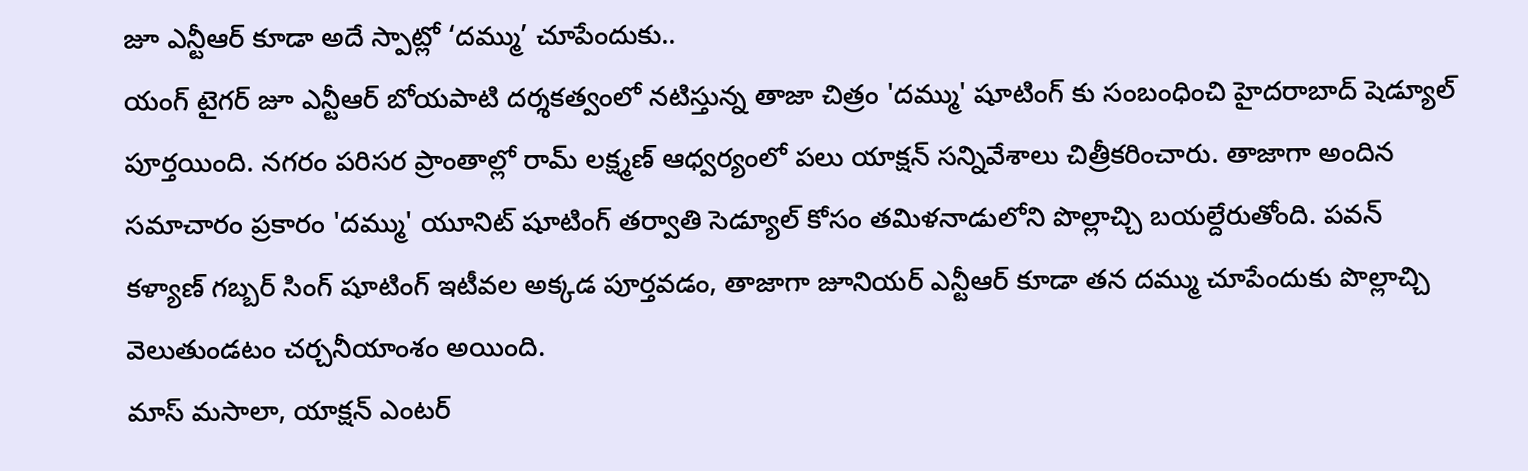జూ ఎన్టీఆర్ కూడా అదే స్పాట్లో ‘దమ్ము’ చూపేందుకు..
యంగ్ టైగర్ జూ ఎన్టీఆర్ బోయపాటి దర్శకత్వంలో నటిస్తున్న తాజా చిత్రం 'దమ్ము' షూటింగ్ కు సంబంధించి హైదరాబాద్ షెడ్యూల్ పూర్తయింది. నగరం పరిసర ప్రాంతాల్లో రామ్ లక్ష్మణ్ ఆధ్వర్యంలో పలు యాక్షన్ సన్నివేశాలు చిత్రీకరించారు. తాజాగా అందిన సమాచారం ప్రకారం 'దమ్ము' యూనిట్ షూటింగ్ తర్వాతి సెడ్యూల్ కోసం తమిళనాడులోని పొల్లాచ్చి బయల్దేరుతోంది. పవన్ కళ్యాణ్ గబ్బర్ సింగ్ షూటింగ్ ఇటీవల అక్కడ పూర్తవడం, తాజాగా జూనియర్ ఎన్టీఆర్ కూడా తన దమ్ము చూపేందుకు పొల్లాచ్చి వెలుతుండటం చర్చనీయాంశం అయింది.
మాస్ మసాలా, యాక్షన్ ఎంటర్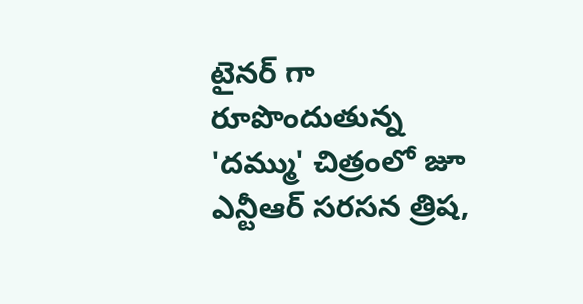టైనర్ గా రూపొందుతున్న 'దమ్ము' చిత్రంలో జూ ఎన్టీఆర్ సరసన త్రిష,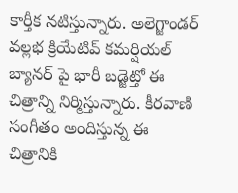కార్తీక నటిస్తున్నారు. అలెగ్జాండర్ వల్లభ క్రియేటివ్ కమర్షియల్ బ్యానర్ పై భారీ బడ్జెట్తో ఈ చిత్రాన్ని నిర్మిస్తున్నారు. కీరవాణి సంగీతం అందిస్తున్న ఈ చిత్రానికి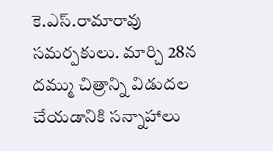కె.ఎస్.రామారావు సమర్పకులు. మార్చి 28న దమ్ము చిత్రాన్ని విడుదల చేయడానికి సన్నాహాలు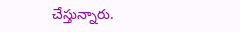చేస్తున్నారు.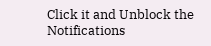Click it and Unblock the Notifications